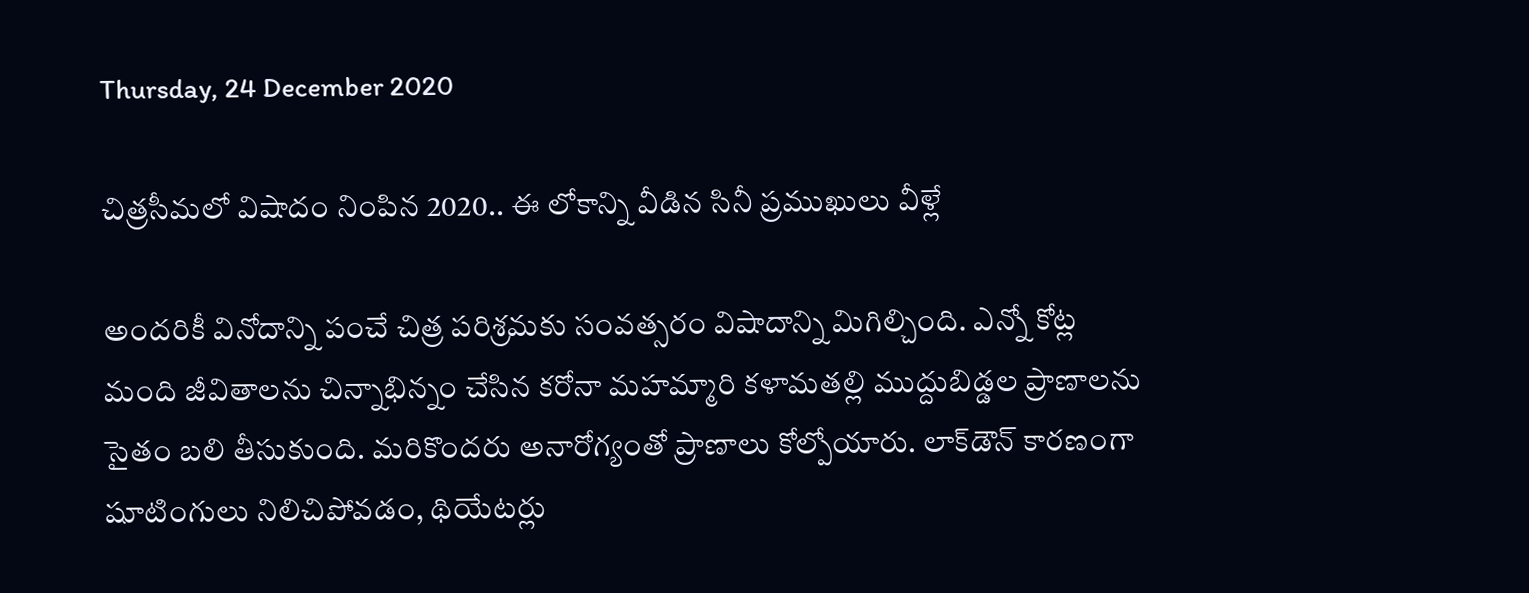Thursday, 24 December 2020

చిత్రసీమలో విషాదం నింపిన 2020.. ఈ లోకాన్ని వీడిన సినీ ప్రముఖులు వీళ్లే

అందరికీ వినోదాన్ని పంచే చిత్ర పరిశ్రమకు సంవత్సరం విషాదాన్ని మిగిల్చింది. ఎన్నో కోట్ల మంది జీవితాలను చిన్నాభిన్నం చేసిన కరోనా మహమ్మారి కళామతల్లి ముద్దుబిడ్డల ప్రాణాలను సైతం బలి తీసుకుంది. మరికొందరు అనారోగ్యంతో ప్రాణాలు కోల్పోయారు. లాక్‌డౌన్ కారణంగా షూటింగులు నిలిచిపోవడం, థియేటర్లు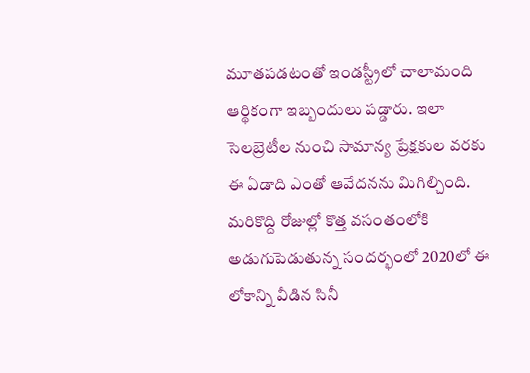మూతపడటంతో ఇండస్ట్రీలో చాలామంది ఆర్థికంగా ఇబ్బందులు పడ్డారు. ఇలా సెలబ్రెటీల నుంచి సామాన్య ప్రేక్షకుల వరకు ఈ ఏడాది ఎంతో ఆవేదనను మిగిల్చింది. మరికొద్ది రోజుల్లో కొత్త వసంతంలోకి అడుగుపెడుతున్న సందర్భంలో 2020లో ఈ లోకాన్ని వీడిన సినీ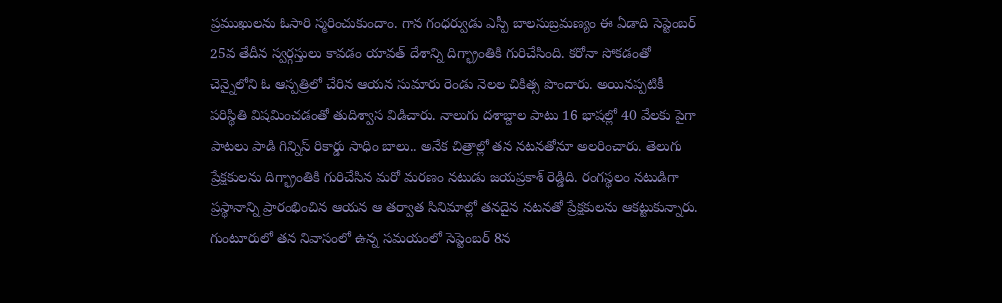ప్రముఖులను ఓసారి స్మరించుకుందాం. గాన గంధర్వుడు ఎస్పీ బాలసుబ్రమణ్యం ఈ ఏడాది సెప్టెంబర్ 25వ తేదీన స్వర్గస్తులు కావడం యావత్ దేశాన్ని దిగ్భ్రాంతికి గురిచేసింది. కరోనా సోకడంతో చెన్నైలోని ఓ ఆస్పత్రిలో చేరిన ఆయన సుమారు రెండు నెలల చికిత్స పొందారు. అయినప్పటికీ పరిస్థితి విషమించడంతో తుదిశ్వాస విడిచారు. నాలుగు దశాబ్దాల పాటు 16 భాషల్లో 40 వేలకు పైగా పాటలు పాడి గిన్నిస్ రికార్డు సాధిం బాలు.. అనేక చిత్రాల్లో తన నటనతోనూ అలరించారు. తెలుగు ప్రేక్షకులను దిగ్భ్రాంతికి గురిచేసిన మరో మరణం నటుడు జయప్రకాశ్‌ రెడ్డిది. రంగస్థలం నటుడిగా ప్రస్థానాన్ని ప్రారంభించిన ఆయన ఆ తర్వాత సినిమాల్లో తనదైన నటనతో ప్రేక్షకులను ఆకట్టుకున్నారు. గుంటూరులో తన నివాసంలో ఉన్న సమయంలో సెప్టెంబర్ 8న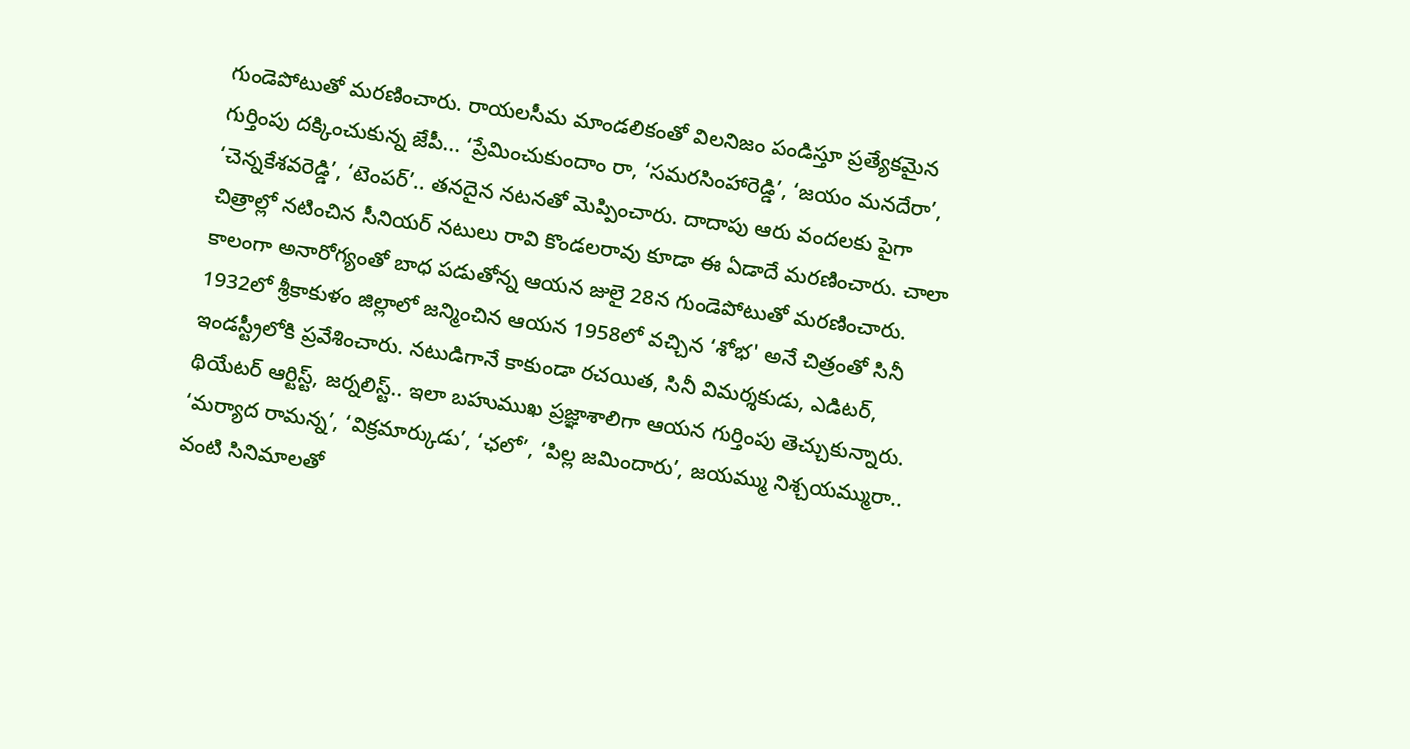గుండెపోటుతో మరణించారు. రాయలసీమ మాండలికంతో విలనిజం పండిస్తూ ప్రత్యేకమైన గుర్తింపు దక్కించుకున్న జేపీ... ‘ప్రేమించుకుందాం రా, ‘సమరసింహారెడ్డి’, ‘జయం మనదేరా’, ‘చెన్నకేశవరెడ్డి’, ‘టెంపర్‌’.. తనదైన నటనతో మెప్పించారు. దాదాపు ఆరు వందలకు పైగా చిత్రాల్లో నటించిన సీనియర్ నటులు రావి కొండలరావు కూడా ఈ ఏడాదే మరణించారు. చాలా కాలంగా అనారోగ్యంతో బాధ పడుతోన్న ఆయన జులై 28న గుండెపోటుతో మరణించారు. 1932లో శ్రీకాకుళం జిల్లాలో జన్మించిన ఆయన 1958లో వచ్చిన ‘శోభ' అనే చిత్రంతో సినీ ఇండస్ట్రీలోకి ప్రవేశించారు. నటుడిగానే కాకుండా రచయిత, సినీ విమర్శకుడు, ఎడిటర్, థియేటర్ ఆర్టిస్ట్‌, జర్నలిస్ట్‌.. ఇలా బహుముఖ ప్రజ్ఞాశాలిగా ఆయన గుర్తింపు తెచ్చుకున్నారు. ‘మర్యాద రామన్న’, ‘విక్రమార్కుడు’, ‘ఛలో’, ‘పిల్ల జమిందారు’, జయమ్ము నిశ్చయమ్మురా.. వంటి సినిమాలతో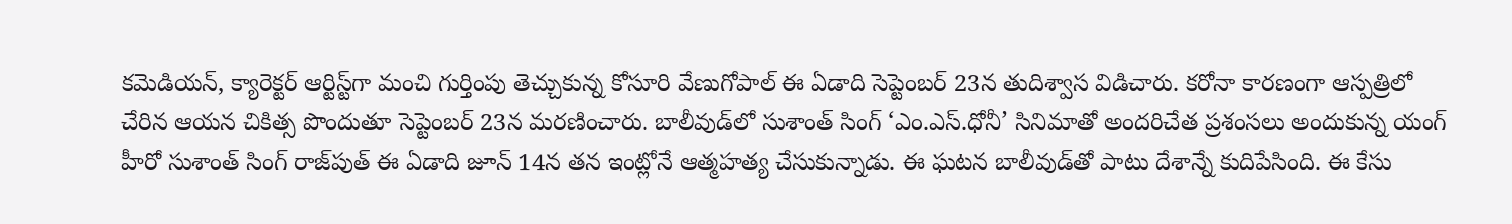కమెడియన్, క్యారెక్టర్ ఆర్టిస్ట్‌గా మంచి గుర్తింపు తెచ్చుకున్న కోసూరి వేణుగోపాల్ ఈ ఏడాది సెప్టెంబర్ 23న తుదిశ్వాస విడిచారు. కరోనా కారణంగా ఆస్పత్రిలో చేరిన ఆయన చికిత్స పొందుతూ సెప్టెంబర్ 23న మరణించారు. బాలీవుడ్‌లో సుశాంత్‌ సింగ్ ‘ఎం.ఎస్.ధోనీ’ సినిమాతో అందరిచేత ప్రశంసలు అందుకున్న యంగ్ హీరో సుశాంత్ సింగ్ రాజ్‌పుత్ ఈ ఏడాది జూన్ 14న తన ఇంట్లోనే ఆత్మహత్య చేసుకున్నాడు. ఈ ఘటన బాలీవుడ్‌తో పాటు దేశాన్నే కుదిపేసింది. ఈ కేసు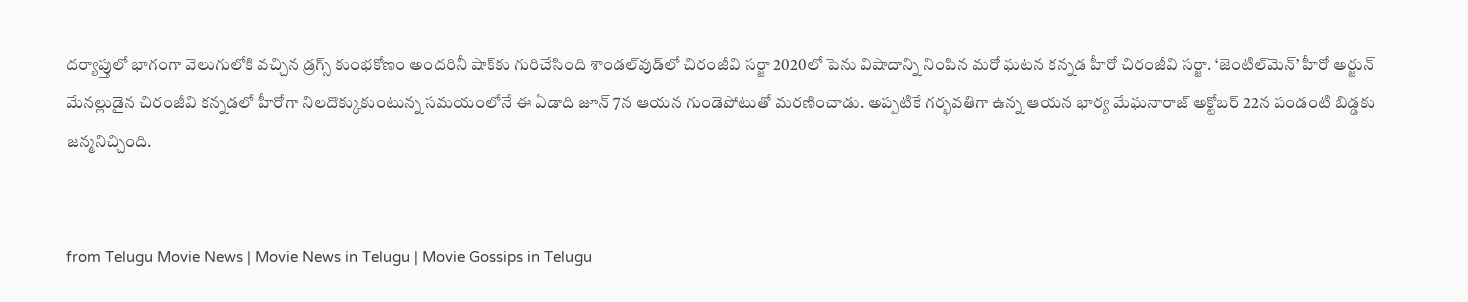దర్యాప్తులో భాగంగా వెలుగులోకి వచ్చిన డ్రగ్స్ కుంభకోణం అందరినీ షాక్‌కు గురిచేసింది శాండల్‌వుడ్‌లో చిరంజీవి సర్జా 2020లో పెను విషాదాన్ని నింపిన మరో ఘటన కన్నడ హీరో చిరంజీవి సర్జా. ‘జెంటిల్‌మెన్’ హీరో అర్జున్ మేనల్లుడైన చిరంజీవి కన్నడలో హీరోగా నిలదొక్కుకుంటున్న సమయంలోనే ఈ ఏడాది జూన్ 7న ఆయన గుండెపోటుతో మరణించాడు. అప్పటికే గర్భవతిగా ఉన్న ఆయన భార్య మేఘనారాజ్ అక్టోబర్ 22న పండంటి బిడ్డకు జన్మనిచ్చింది.


from Telugu Movie News | Movie News in Telugu | Movie Gossips in Telugu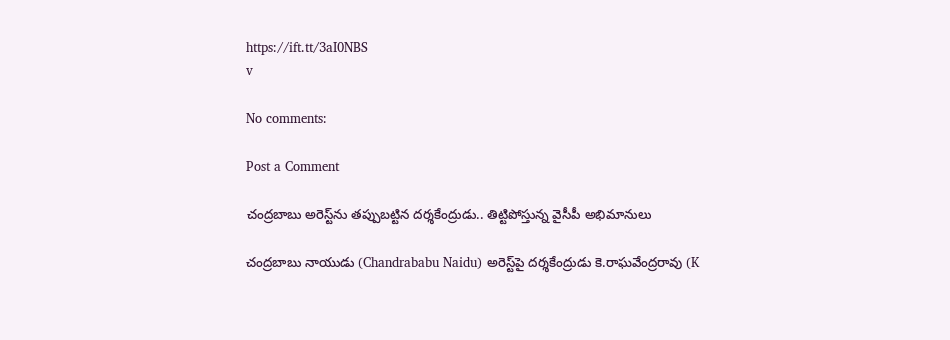https://ift.tt/3aI0NBS
v

No comments:

Post a Comment

చంద్రబాబు అరెస్ట్‌ను తప్పుబట్టిన దర్శకేంద్రుడు.. తిట్టిపోస్తున్న వైసీపీ అభిమానులు

చంద్రబాబు నాయుడు (Chandrababu Naidu) అరెస్ట్‌పై దర్శకేంద్రుడు కె.రాఘవేంద్రరావు (K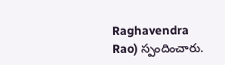Raghavendra Rao) స్పందించారు.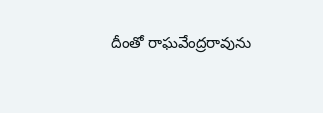దీంతో రాఘవేంద్రరావును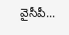వైసీపీ...